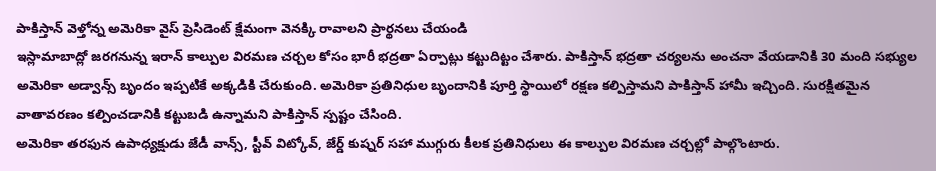పాకిస్తాన్ వెళ్తోన్న అమెరికా వైస్ ప్రెసిడెంట్ క్షేమంగా వెనక్కి రావాలని ప్రార్థనలు చేయండి
ఇస్లామాబాద్లో జరగనున్న ఇరాన్ కాల్పుల విరమణ చర్చల కోసం భారీ భద్రతా ఏర్పాట్లు కట్టుదిట్టం చేశారు. పాకిస్తాన్ భద్రతా చర్యలను అంచనా వేయడానికి 30 మంది సభ్యుల అమెరికా అడ్వాన్స్ బృందం ఇప్పటికే అక్కడికి చేరుకుంది. అమెరికా ప్రతినిధుల బృందానికి పూర్తి స్థాయిలో రక్షణ కల్పిస్తామని పాకిస్తాన్ హామీ ఇచ్చింది. సురక్షితమైన వాతావరణం కల్పించడానికి కట్టుబడి ఉన్నామని పాకిస్తాన్ స్పష్టం చేసింది.
అమెరికా తరఫున ఉపాధ్యక్షుడు జేడీ వాన్స్, స్టీవ్ విట్కోవ్, జేర్డ్ కుష్నర్ సహా ముగ్గురు కీలక ప్రతినిధులు ఈ కాల్పుల విరమణ చర్చల్లో పాల్గొంటారు.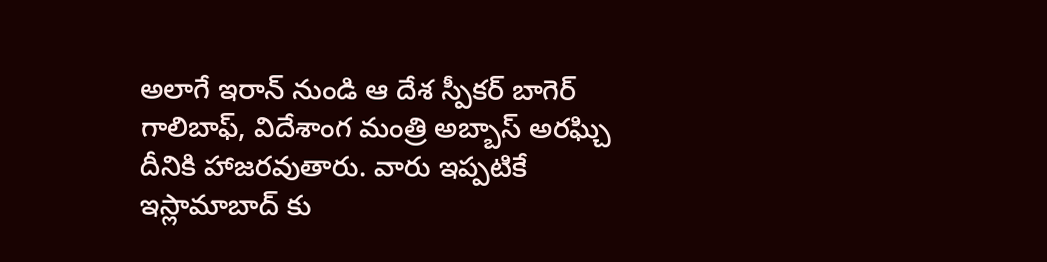అలాగే ఇరాన్ నుండి ఆ దేశ స్పీకర్ బాగెర్ గాలిబాఫ్, విదేశాంగ మంత్రి అబ్బాస్ అరఘ్చి దీనికి హాజరవుతారు. వారు ఇప్పటికే ఇస్లామాబాద్ కు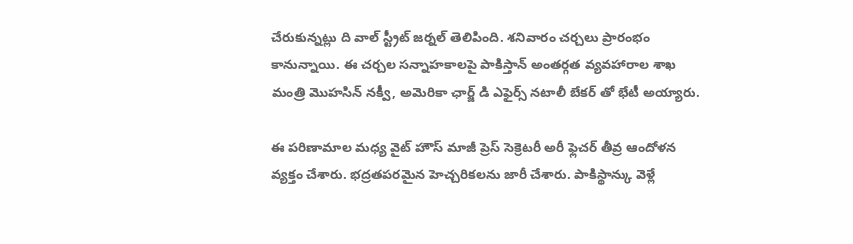చేరుకున్నట్లు ది వాల్ స్ట్రీట్ జర్నల్ తెలిపింది. శనివారం చర్చలు ప్రారంభం కానున్నాయి. ఈ చర్చల సన్నాహకాలపై పాకిస్తాన్ అంతర్గత వ్యవహారాల శాఖ మంత్రి మొహసిన్ నక్వీ, అమెరికా ఛార్జ్ డి ఎఫైర్స్ నటాలీ బేకర్ తో భేటీ అయ్యారు.

ఈ పరిణామాల మధ్య వైట్ హౌస్ మాజీ ప్రెస్ సెక్రెటరీ అరీ ఫ్లెచర్ తీవ్ర ఆందోళన వ్యక్తం చేశారు. భద్రతపరమైన హెచ్చరికలను జారీ చేశారు. పాకిస్థాన్కు వెళ్లే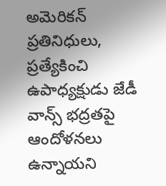అమెరికన్ ప్రతినిధులు, ప్రత్యేకించి ఉపాధ్యక్షుడు జేడీ వాన్స్ భద్రతపై ఆందోళనలు ఉన్నాయని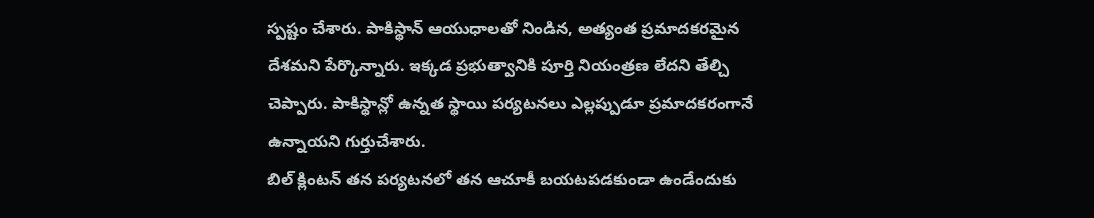స్పష్టం చేశారు. పాకిస్థాన్ ఆయుధాలతో నిండిన, అత్యంత ప్రమాదకరమైన దేశమని పేర్కొన్నారు. ఇక్కడ ప్రభుత్వానికి పూర్తి నియంత్రణ లేదని తేల్చి చెప్పారు. పాకిస్థాన్లో ఉన్నత స్థాయి పర్యటనలు ఎల్లప్పుడూ ప్రమాదకరంగానే ఉన్నాయని గుర్తుచేశారు.
బిల్ క్లింటన్ తన పర్యటనలో తన ఆచూకీ బయటపడకుండా ఉండేందుకు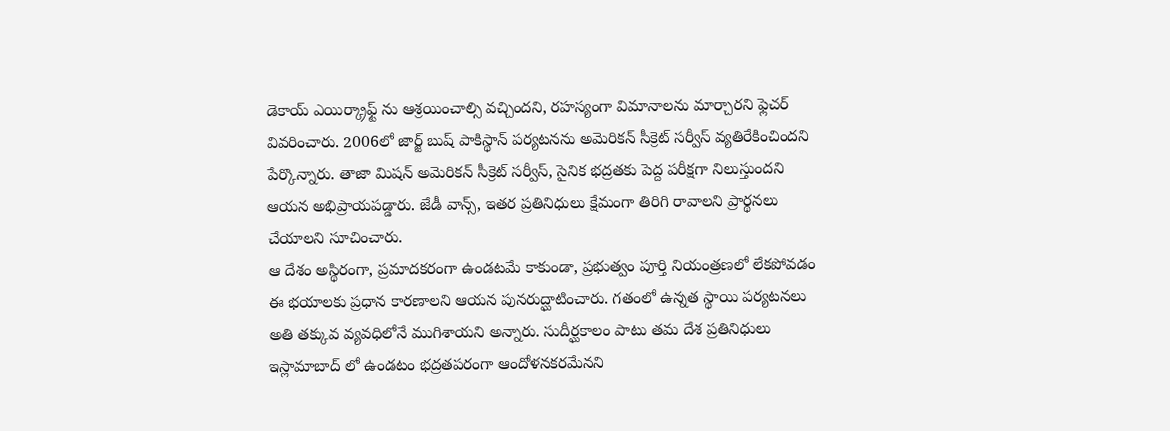డెకాయ్ ఎయిర్క్రాఫ్ట్ ను ఆశ్రయించాల్సి వచ్చిందని, రహస్యంగా విమానాలను మార్చారని ఫ్లెచర్ వివరించారు. 2006లో జార్జ్ బుష్ పాకిస్థాన్ పర్యటనను అమెరికన్ సీక్రెట్ సర్వీస్ వ్యతిరేకించిందని పేర్కొన్నారు. తాజా మిషన్ అమెరికన్ సీక్రెట్ సర్వీస్, సైనిక భద్రతకు పెద్ద పరీక్షగా నిలుస్తుందని ఆయన అభిప్రాయపడ్డారు. జేడీ వాన్స్, ఇతర ప్రతినిధులు క్షేమంగా తిరిగి రావాలని ప్రార్థనలు చేయాలని సూచించారు.
ఆ దేశం అస్థిరంగా, ప్రమాదకరంగా ఉండటమే కాకుండా, ప్రభుత్వం పూర్తి నియంత్రణలో లేకపోవడం ఈ భయాలకు ప్రధాన కారణాలని ఆయన పునరుద్ఘాటించారు. గతంలో ఉన్నత స్థాయి పర్యటనలు అతి తక్కువ వ్యవధిలోనే ముగిశాయని అన్నారు. సుదీర్ఘకాలం పాటు తమ దేశ ప్రతినిధులు ఇస్లామాబాద్ లో ఉండటం భద్రతపరంగా ఆందోళనకరమేనని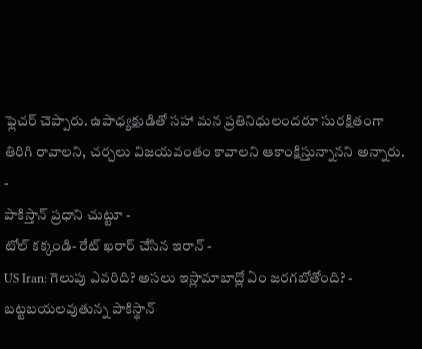ఫ్లెచర్ చెప్పారు. ఉపాధ్యక్షుడితో సహా మన ప్రతినిధులందరూ సురక్షితంగా తిరిగి రావాలని, చర్చలు విజయవంతం కావాలని ఆకాంక్షిస్తున్నానని అన్నారు.
-
పాకిస్తాన్ ప్రధాని చుట్టూ -
టోల్ కక్కండి- రేట్ ఖరార్ చేసిన ఇరాన్ -
US Iran: గెలుపు ఎవరిది? అసలు ఇస్లామాబాద్లో ఏం జరగబోతోంది? -
బట్టబయలవుతున్న పాకిస్థాన్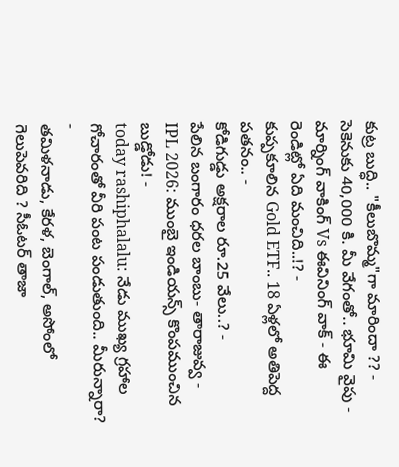కుట్ర బుద్ధి.. "కీలుబొమ్మ"గా మారిందా ?? -
సెకెనుకు 40,000 కి. మీ వేగంతో.. భూమి వైపు -
మార్నింగ్ వాకింగ్ Vs ఈవినింగ్ వాక్ - ఈ రెండిట్లో ఏది మంచిది..!? -
కుప్పకూలిన Gold ETF.. 18 ఏళ్లలో అతిపెద్ద పతనం.. -
కోడిగుడ్డు అక్షరాల రూ.25 వేలు..? -
పేలిన బంగారం ధరల బాంబు- తారాజువ్వ -
IPL 2026: ముంబై ఇండియన్స్ కొంపముంచిన బుడ్డోడు! -
today rashiphalalu: నేడు ముఖ్య గ్రహాల గోచారంతో వీరి పంట పండుతుంది.. మీరున్నారా? -
తమిళనాడు, కేరళ, బెంగాల్, అసోంలో గెలుపెవరిది ? సీఓటర్ తాజా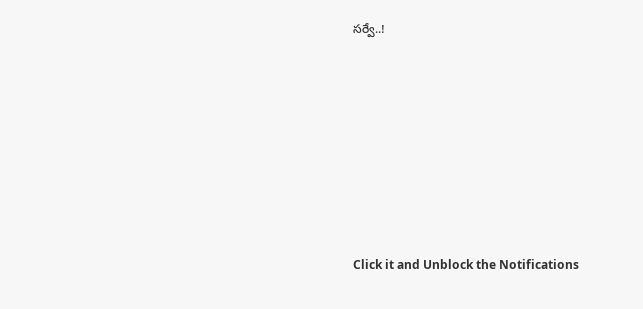సర్వే..!












Click it and Unblock the Notifications